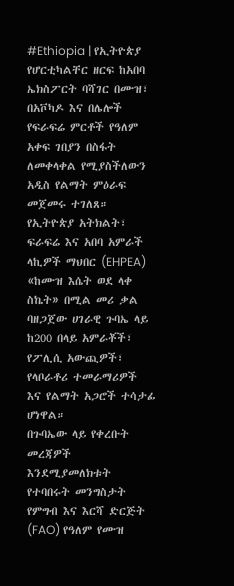#Ethiopia | የኢትዮጵያ የሆርቲካልቸር ዘርፍ ከአበባ ኤክስፖርት ባሻገር በሙዝ፣ በአቮካዶ እና በሌሎች የፍራፍሬ ምርቶች የዓለም አቀፍ ገበያን በስፋት ለመቀላቀል የሚያስችለውን አዲስ የልማት ምዕራፍ መጀመሩ ተገለጸ።
የኢትዮጵያ አትክልት፣ ፍራፍሬ እና አበባ አምራች ላኪዎች ማህበር (EHPEA) «ከሙዝ እሴት ወደ ላቀ ስኬት» በሚል መሪ ቃል ባዘጋጀው ሀገራዊ ጉባኤ ላይ ከ200 በላይ አምራቾች፣ የፖሊሲ አውጪዎች፣ የላቦራቶሪ ተመራማሪዎች እና የልማት አጋሮች ተሳታፊ ሆነዋል።
በጉባኤው ላይ የቀረቡት መረጃዎች እንደሚያመለክቱት የተባበሩት መንግስታት የምግብ እና እርሻ ድርጅት (FAO) የዓለም የሙዝ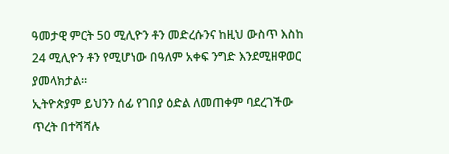ዓመታዊ ምርት 50 ሚሊዮን ቶን መድረሱንና ከዚህ ውስጥ እስከ 24 ሚሊዮን ቶን የሚሆነው በዓለም አቀፍ ንግድ እንደሚዘዋወር ያመላክታል።
ኢትዮጵያም ይህንን ሰፊ የገበያ ዕድል ለመጠቀም ባደረገችው ጥረት በተሻሻሉ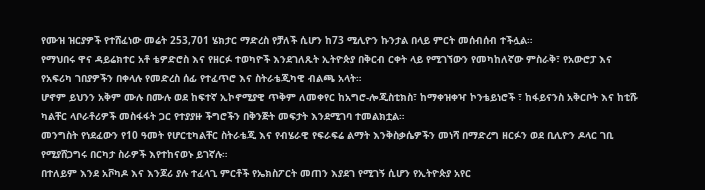የሙዝ ዝርያዎች የተሸፈነው መሬት 253,701 ሄክታር ማድረስ የቻለች ሲሆን ከ73 ሚሊዮን ኩንታል በላይ ምርት መሰብሰብ ተችሏል።
የማህበሩ ዋና ዳይሬክተር አቶ ቴዎድሮስ እና የዘርፉ ተወካዮች እንደገለጹት ኢትዮጵያ በቅርብ ርቀት ላይ የሚገኘውን የመካከለኛው ምስራቅ፣ የአውሮፓ እና የአፍሪካ ገበያዎችን በቀላሉ የመድረስ ሰፊ የተፈጥሮ እና ስትራቴጂካዊ ብልጫ አላት።
ሆኖም ይህንን አቅም ሙሉ በሙሉ ወደ ከፍተኛ ኢኮኖሚያዊ ጥቅም ለመቀየር ከአግሮ-ሎጂስቲክስ፣ ከማቀዝቀዣ ኮንቴይነሮች ፣ ከፋይናንስ አቅርቦት እና ከቲሹ ካልቸር ላቦራቶሪዎች መስፋፋት ጋር የተያያዙ ችግሮችን በቅንጅት መፍታት እንደሚገባ ተመልክቷል።
መንግስት የነደፈውን የ10 ዓመት የሆርቲካልቸር ስትራቴጂ እና የብሄራዊ የፍራፍሬ ልማት እንቅስቃሴዎችን መነሻ በማድረግ ዘርፉን ወደ ቢሊዮን ዶላር ገቢ የሚያሸጋግሩ በርካታ ስራዎች እየተከናወኑ ይገኛሉ።
በተለይም እንደ አቮካዶ እና እንጆሪ ያሉ ተፈላጊ ምርቶች የኤክስፖርት መጠን እያደገ የሚገኝ ሲሆን የኢትዮጵያ አየር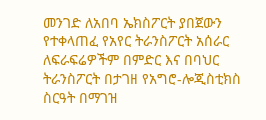መንገድ ለአበባ ኤክስፖርት ያበጀውን የተቀላጠፈ የአየር ትራንስፖርት አሰራር ለፍራፍሬዎችም በምድር እና በባህር ትራንስፖርት በታገዘ የአግሮ-ሎጂስቲክስ ስርዓት በማገዝ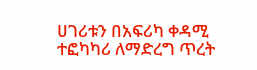ሀገሪቱን በአፍሪካ ቀዳሚ ተፎካካሪ ለማድረግ ጥረት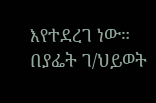እየተደረገ ነው።
በያፌት ገ/ህይወት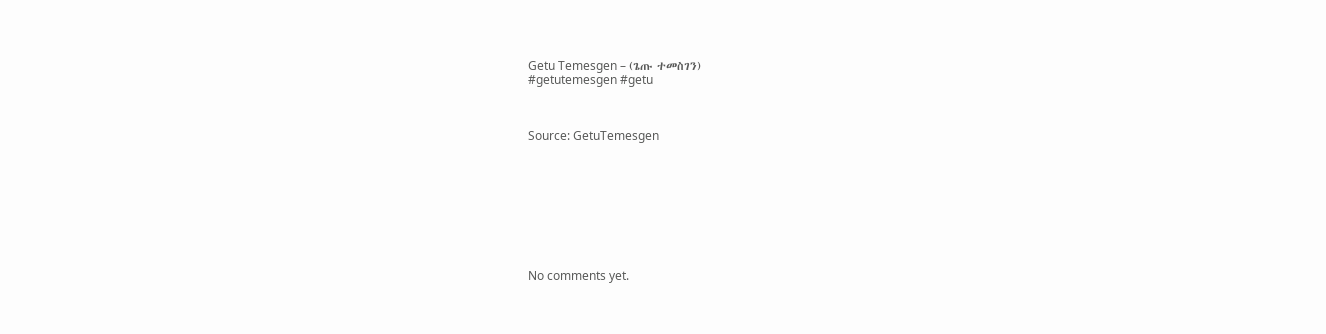Getu Temesgen – (ጌጡ ተመስገን)
#getutemesgen #getu



Source: GetuTemesgen









No comments yet.